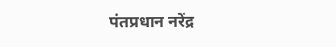पंतप्रधान नरेंद्र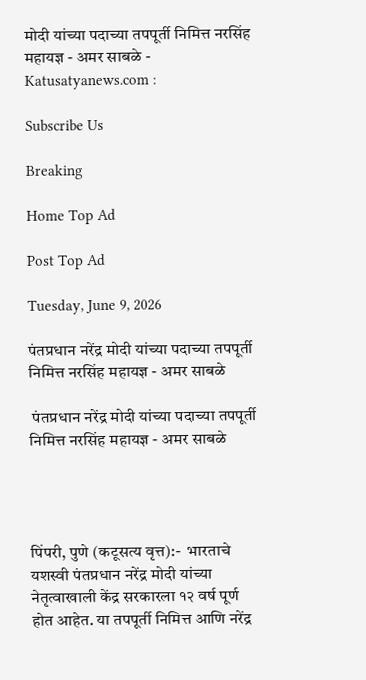मोदी यांच्या पदाच्या तपपूर्ती निमित्त नरसिंह महायज्ञ - अमर साबळे - Katusatyanews.com :

Subscribe Us

Breaking

Home Top Ad

Post Top Ad

Tuesday, June 9, 2026

पंतप्रधान नरेंद्र मोदी यांच्या पदाच्या तपपूर्ती निमित्त नरसिंह महायज्ञ - अमर साबळे

 पंतप्रधान नरेंद्र मोदी यांच्या पदाच्या तपपूर्ती निमित्त नरसिंह महायज्ञ - अमर साबळे




पिंपरी, पुणे (कटूसत्य वृत्त):-  भारताचे यशस्वी पंतप्रधान नरेंद्र मोदी यांच्या नेतृत्वाखाली केंद्र सरकारला १२ वर्ष पूर्ण होत आहेत. या तपपूर्ती निमित्त आणि नरेंद्र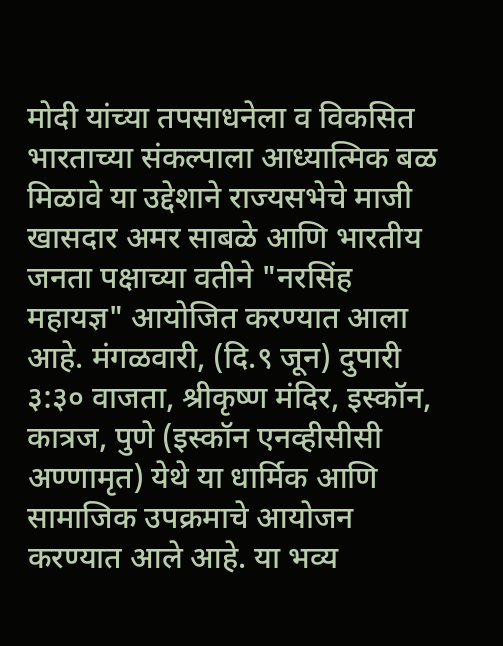मोदी यांच्या तपसाधनेला व विकसित भारताच्या संकल्पाला आध्यात्मिक बळ मिळावे या उद्देशाने राज्यसभेचे माजी खासदार अमर साबळे आणि भारतीय जनता पक्षाच्या वतीने "नरसिंह महायज्ञ" आयोजित करण्यात आला आहे. मंगळवारी, (दि.९ जून) दुपारी ३:३० वाजता, श्रीकृष्ण मंदिर, इस्कॉन, कात्रज, पुणे (इस्कॉन एनव्हीसीसी अण्णामृत) येथे या धार्मिक आणि सामाजिक उपक्रमाचे आयोजन करण्यात आले आहे. या भव्य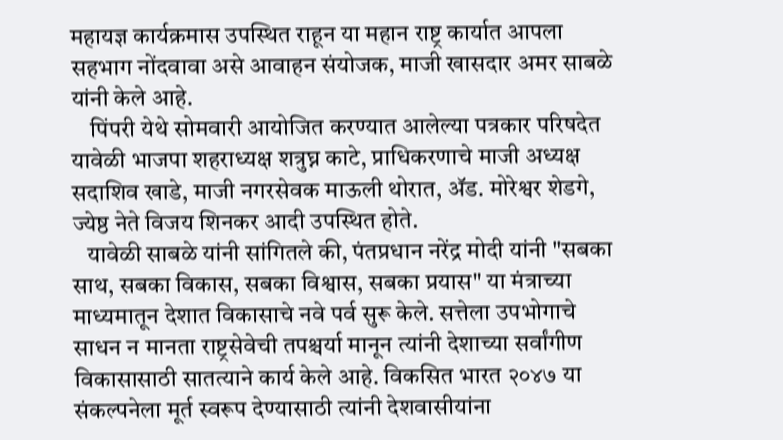महायज्ञ कार्यक्रमास उपस्थित राहून या महान राष्ट्र कार्यात आपला सहभाग नोंदवावा असे आवाहन संयोजक, माजी खासदार अमर साबळे यांनी केले आहे.
    पिंपरी येथे सोमवारी आयोजित करण्यात आलेल्या पत्रकार परिषदेत यावेळी भाजपा शहराध्यक्ष शत्रुघ्न काटे, प्राधिकरणाचे माजी अध्यक्ष सदाशिव खाडे, माजी नगरसेवक माऊली थोरात, ॲड. मोरेश्वर शेडगे, ज्येष्ठ नेते विजय शिनकर आदी उपस्थित होते.
   यावेळी साबळे यांनी सांगितले की, पंतप्रधान नरेंद्र मोदी यांनी "सबका साथ, सबका विकास, सबका विश्वास, सबका प्रयास" या मंत्राच्या माध्यमातून देशात विकासाचे नवे पर्व सुरू केले. सत्तेला उपभोगाचे साधन न मानता राष्ट्रसेवेची तपश्चर्या मानून त्यांनी देशाच्या सर्वांगीण विकासासाठी सातत्याने कार्य केले आहे. विकसित भारत २०४७ या संकल्पनेला मूर्त स्वरूप देण्यासाठी त्यांनी देशवासीयांना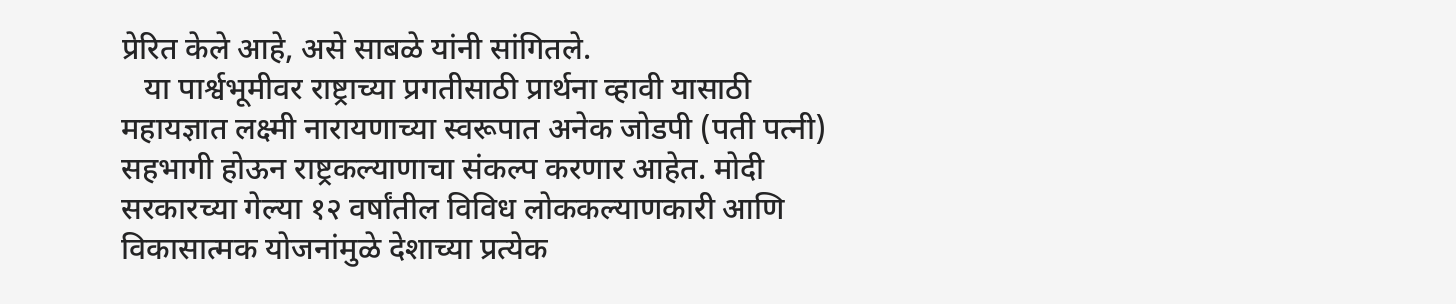प्रेरित केले आहे, असे साबळे यांनी सांगितले.
   या पार्श्वभूमीवर राष्ट्राच्या प्रगतीसाठी प्रार्थना व्हावी यासाठी महायज्ञात लक्ष्मी नारायणाच्या स्वरूपात अनेक जोडपी (पती पत्नी) सहभागी होऊन राष्ट्रकल्याणाचा संकल्प करणार आहेत. मोदी सरकारच्या गेल्या १२ वर्षांतील विविध लोककल्याणकारी आणि विकासात्मक योजनांमुळे देशाच्या प्रत्येक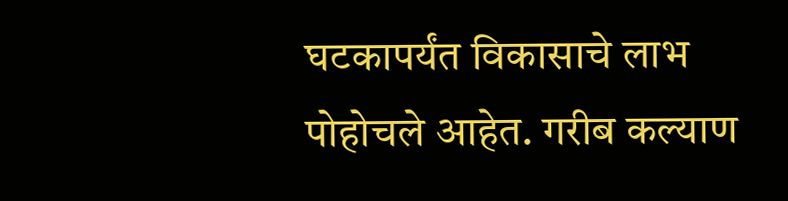घटकापर्यंत विकासाचे लाभ पोहोचले आहेत. गरीब कल्याण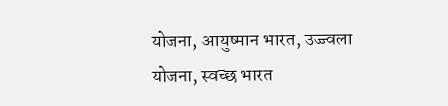योजना, आयुष्मान भारत, उज्ज्वला योजना, स्वच्छ भारत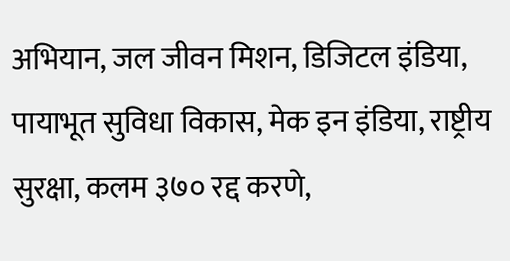अभियान, जल जीवन मिशन, डिजिटल इंडिया, पायाभूत सुविधा विकास, मेक इन इंडिया, राष्ट्रीय सुरक्षा, कलम ३७० रद्द करणे,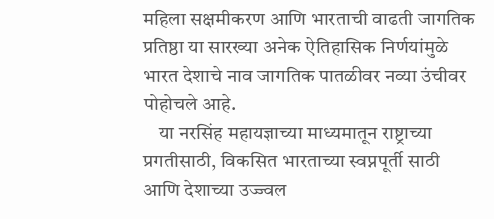महिला सक्षमीकरण आणि भारताची वाढती जागतिक प्रतिष्ठा या सारख्या अनेक ऐतिहासिक निर्णयांमुळे भारत देशाचे नाव जागतिक पातळीवर नव्या उंचीवर पोहोचले आहे.
    या नरसिंह महायज्ञाच्या माध्यमातून राष्ट्राच्या प्रगतीसाठी, विकसित भारताच्या स्वप्नपूर्ती साठी आणि देशाच्या उज्ज्वल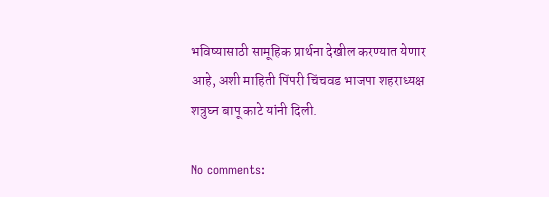भविष्यासाठी सामूहिक प्रार्थना देखील करण्यात येणार आहे, अशी माहिती पिंपरी चिंचवड भाजपा शहराध्यक्ष शत्रुघ्न बापू काटे यांनी दिली.

No comments: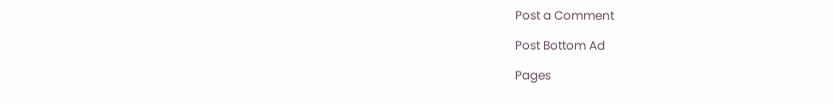Post a Comment

Post Bottom Ad

Pages